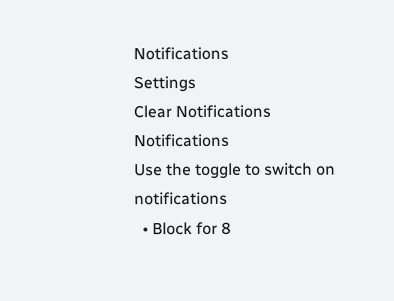Notifications
Settings
Clear Notifications
Notifications
Use the toggle to switch on notifications
  • Block for 8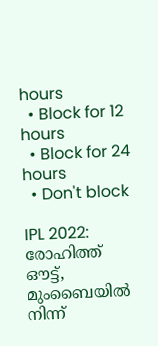hours
  • Block for 12 hours
  • Block for 24 hours
  • Don't block

IPL 2022: രോഹിത്ത് ഔട്ട്, മുംബൈയില്‍ നിന്ന്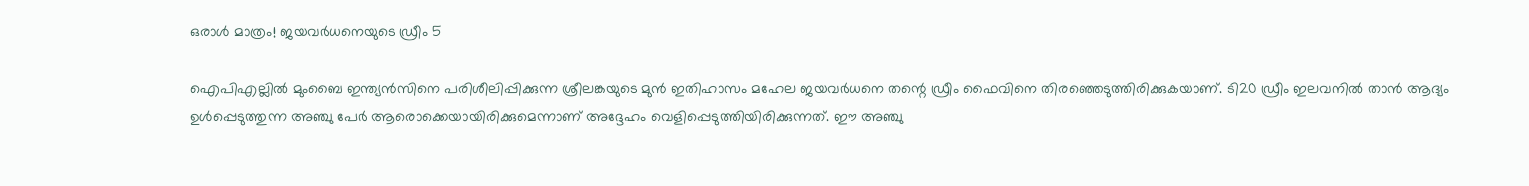ഒരാള്‍ മാത്രം! ജയവര്‍ധനെയുടെ ഡ്രീം 5

ഐപിഎല്ലില്‍ മുംബൈ ഇന്ത്യന്‍സിനെ പരിശീലിപ്പിക്കുന്ന ശ്രീലങ്കയുടെ മുന്‍ ഇതിഹാസം മഹേല ജയവര്‍ധനെ തന്റെ ഡ്രീം ഫൈവിനെ തിരഞ്ഞെടുത്തിരിക്കുകയാണ്. ടി20 ഡ്രീം ഇലവനില്‍ താന്‍ ആദ്യം ഉള്‍പ്പെടുത്തുന്ന അഞ്ചു പേര്‍ ആരൊക്കെയായിരിക്കുമെന്നാണ് അദ്ദേഹം വെളിപ്പെടുത്തിയിരിക്കുന്നത്. ഈ അഞ്ചു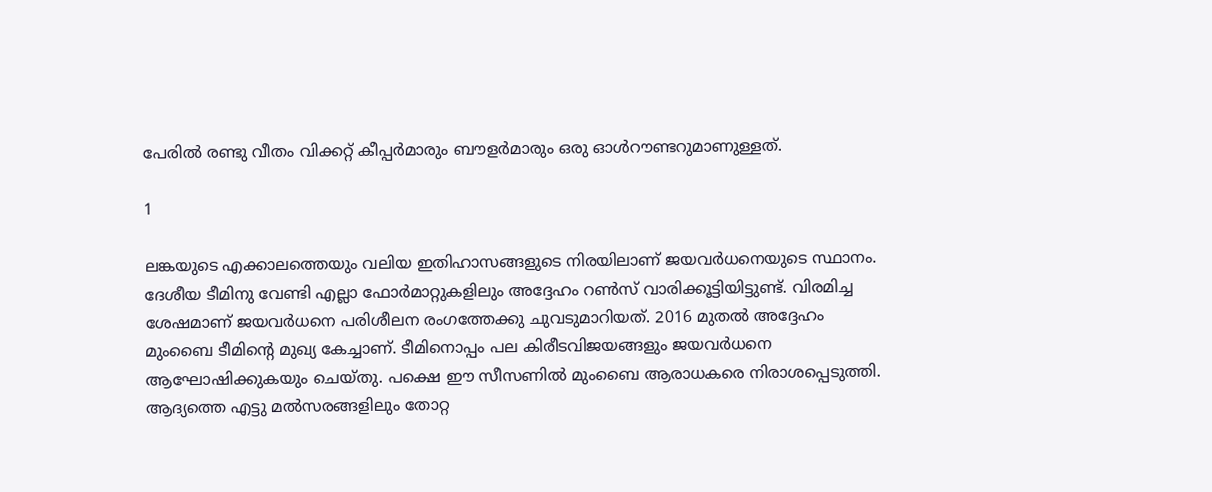പേരില്‍ രണ്ടു വീതം വിക്കറ്റ് കീപ്പര്‍മാരും ബൗളര്‍മാരും ഒരു ഓള്‍റൗണ്ടറുമാണുള്ളത്.

1

ലങ്കയുടെ എക്കാലത്തെയും വലിയ ഇതിഹാസങ്ങളുടെ നിരയിലാണ് ജയവര്‍ധനെയുടെ സ്ഥാനം. ദേശീയ ടീമിനു വേണ്ടി എല്ലാ ഫോര്‍മാറ്റുകളിലും അദ്ദേഹം റണ്‍സ് വാരിക്കൂട്ടിയിട്ടുണ്ട്. വിരമിച്ച ശേഷമാണ് ജയവര്‍ധനെ പരിശീലന രംഗത്തേക്കു ചുവടുമാറിയത്. 2016 മുതല്‍ അദ്ദേഹം മുംബൈ ടീമിന്റെ മുഖ്യ കേച്ചാണ്. ടീമിനൊപ്പം പല കിരീടവിജയങ്ങളും ജയവര്‍ധനെ ആഘോഷിക്കുകയും ചെയ്തു. പക്ഷെ ഈ സീസണില്‍ മുംബൈ ആരാധകരെ നിരാശപ്പെടുത്തി. ആദ്യത്തെ എട്ടു മല്‍സരങ്ങളിലും തോറ്റ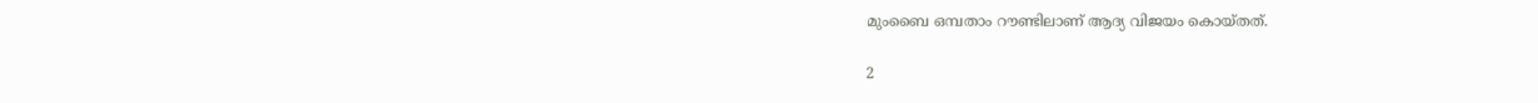മുംബൈ ഒമ്പതാം റൗണ്ടിലാണ് ആദ്യ വിജയം കൊയ്തത്.

2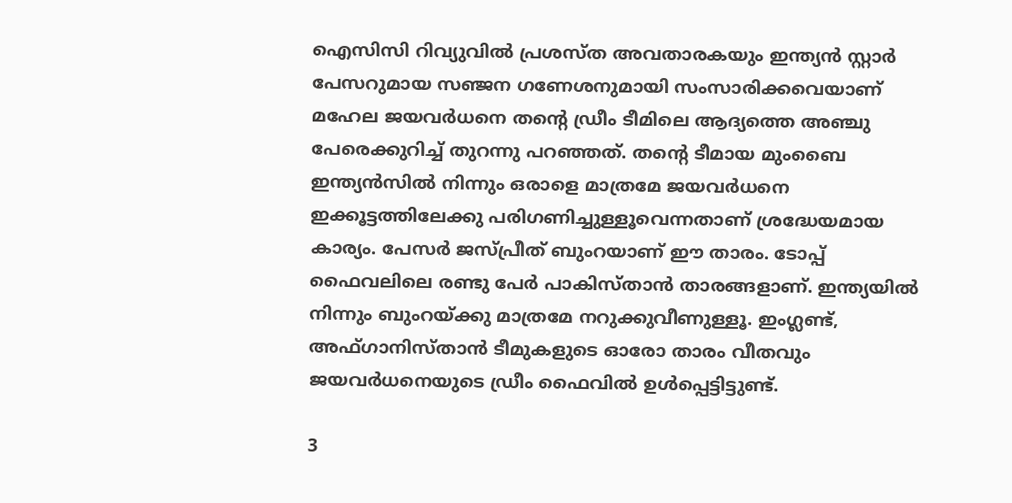ഐസിസി റിവ്യുവില്‍ പ്രശസ്ത അവതാരകയും ഇന്ത്യന്‍ സ്റ്റാര്‍ പേസറുമായ സഞ്ജന ഗണേശനുമായി സംസാരിക്കവെയാണ് മഹേല ജയവര്‍ധനെ തന്റെ ഡ്രീം ടീമിലെ ആദ്യത്തെ അഞ്ചു പേരെക്കുറിച്ച് തുറന്നു പറഞ്ഞത്. തന്റെ ടീമായ മുംബൈ ഇന്ത്യന്‍സില്‍ നിന്നും ഒരാളെ മാത്രമേ ജയവര്‍ധനെ ഇക്കൂട്ടത്തിലേക്കു പരിഗണിച്ചുള്ളൂവെന്നതാണ് ശ്രദ്ധേയമായ കാര്യം. പേസര്‍ ജസ്പ്രീത് ബുംറയാണ് ഈ താരം. ടോപ്പ് ഫൈവലിലെ രണ്ടു പേര്‍ പാകിസ്താന്‍ താരങ്ങളാണ്. ഇന്ത്യയില്‍ നിന്നും ബുംറയ്ക്കു മാത്രമേ നറുക്കുവീണുള്ളൂ. ഇംഗ്ലണ്ട്, അഫ്ഗാനിസ്താന്‍ ടീമുകളുടെ ഓരോ താരം വീതവും ജയവര്‍ധനെയുടെ ഡ്രീം ഫൈവില്‍ ഉള്‍പ്പെട്ടിട്ടുണ്ട്.

3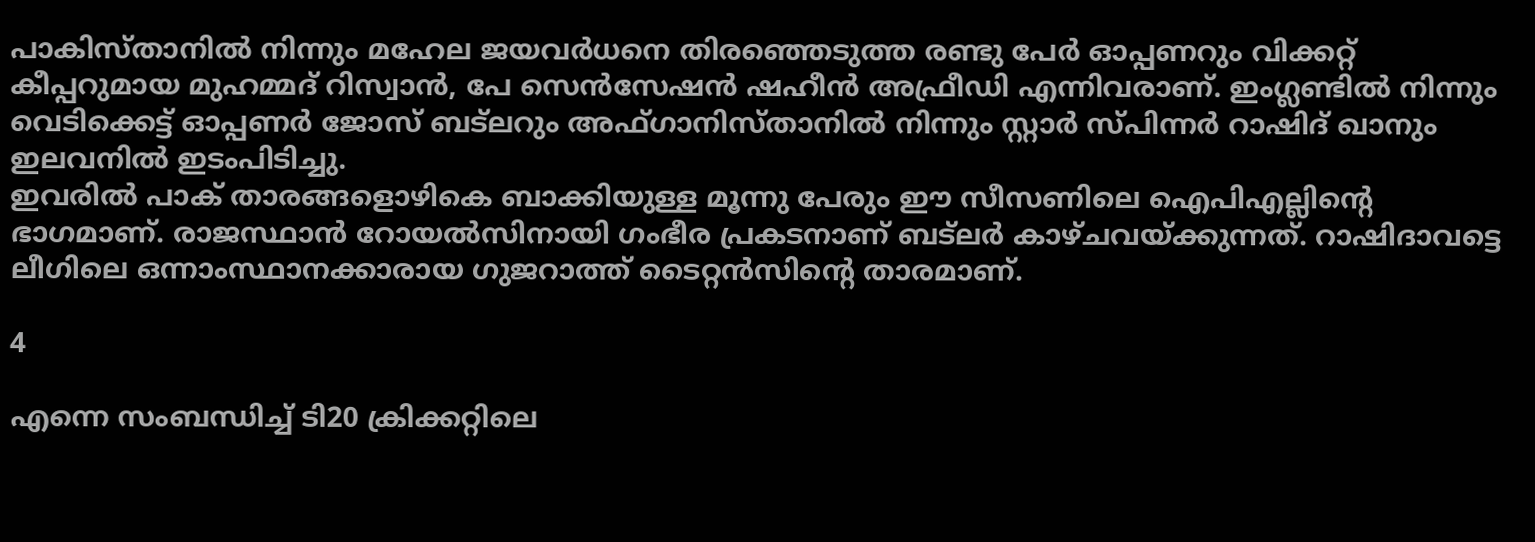പാകിസ്താനില്‍ നിന്നും മഹേല ജയവര്‍ധനെ തിരഞ്ഞെടുത്ത രണ്ടു പേര്‍ ഓപ്പണറും വിക്കറ്റ് കീപ്പറുമായ മുഹമ്മദ് റിസ്വാന്‍, പേ സെന്‍സേഷന്‍ ഷഹീന്‍ അഫ്രീഡി എന്നിവരാണ്. ഇംഗ്ലണ്ടില്‍ നിന്നും വെടിക്കെട്ട് ഓപ്പണര്‍ ജോസ് ബട്‌ലറും അഫ്ഗാനിസ്താനില്‍ നിന്നും സ്റ്റാര്‍ സ്പിന്നര്‍ റാഷിദ് ഖാനും ഇലവനില്‍ ഇടംപിടിച്ചു.
ഇവരില്‍ പാക് താരങ്ങളൊഴികെ ബാക്കിയുള്ള മൂന്നു പേരും ഈ സീസണിലെ ഐപിഎല്ലിന്റെ ഭാഗമാണ്. രാജസ്ഥാന്‍ റോയല്‍സിനായി ഗംഭീര പ്രകടനാണ് ബട്‌ലര്‍ കാഴ്ചവയ്ക്കുന്നത്. റാഷിദാവട്ടെ ലീഗിലെ ഒന്നാംസ്ഥാനക്കാരായ ഗുജറാത്ത് ടൈറ്റന്‍സിന്റെ താരമാണ്.

4

എന്നെ സംബന്ധിച്ച് ടി20 ക്രിക്കറ്റിലെ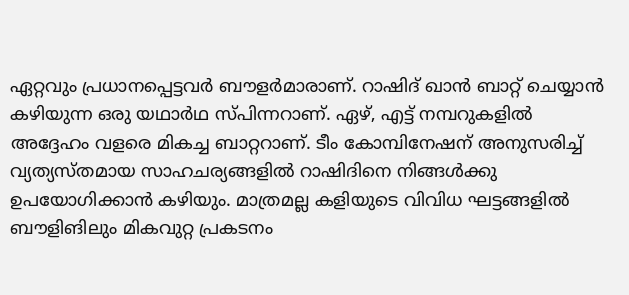ഏറ്റവും പ്രധാനപ്പെട്ടവര്‍ ബൗളര്‍മാരാണ്. റാഷിദ് ഖാന്‍ ബാറ്റ് ചെയ്യാന്‍ കഴിയുന്ന ഒരു യഥാര്‍ഥ സ്പിന്നറാണ്. ഏഴ്, എട്ട് നമ്പറുകളില്‍ അദ്ദേഹം വളരെ മികച്ച ബാറ്ററാണ്. ടീം കോമ്പിനേഷന് അനുസരിച്ച് വ്യത്യസ്തമായ സാഹചര്യങ്ങളില്‍ റാഷിദിനെ നിങ്ങള്‍ക്കു ഉപയോഗിക്കാന്‍ കഴിയും. മാത്രമല്ല കളിയുടെ വിവിധ ഘട്ടങ്ങളില്‍ ബൗളിങിലും മികവുറ്റ പ്രകടനം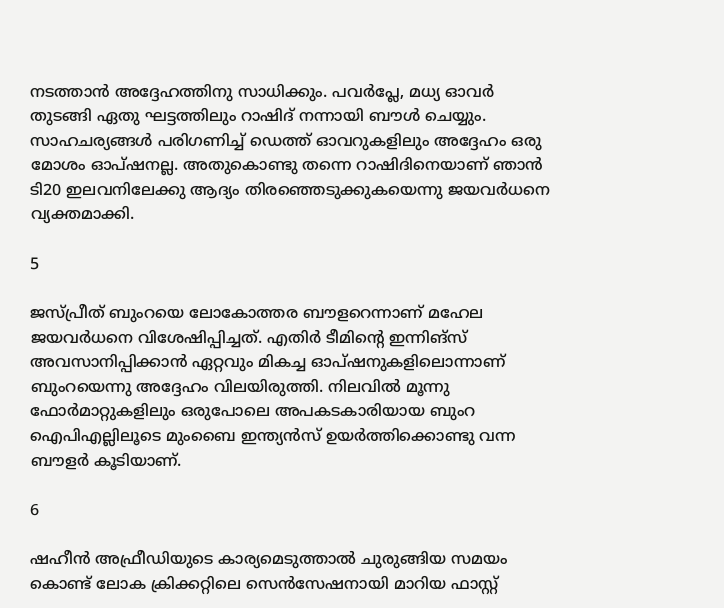നടത്താന്‍ അദ്ദേഹത്തിനു സാധിക്കും. പവര്‍പ്ലേ, മധ്യ ഓവര്‍ തുടങ്ങി ഏതു ഘട്ടത്തിലും റാഷിദ് നന്നായി ബൗള്‍ ചെയ്യും. സാഹചര്യങ്ങള്‍ പരിഗണിച്ച് ഡെത്ത് ഓവറുകളിലും അദ്ദേഹം ഒരു മോശം ഓപ്ഷനല്ല. അതുകൊണ്ടു തന്നെ റാഷിദിനെയാണ് ഞാന്‍ ടി20 ഇലവനിലേക്കു ആദ്യം തിരഞ്ഞെടുക്കുകയെന്നു ജയവര്‍ധനെ വ്യക്തമാക്കി.

5

ജസ്പ്രീത് ബുംറയെ ലോകോത്തര ബൗളറെന്നാണ് മഹേല ജയവര്‍ധനെ വിശേഷിപ്പിച്ചത്. എതിര്‍ ടീമിന്റെ ഇന്നിങ്‌സ് അവസാനിപ്പിക്കാന്‍ ഏറ്റവും മികച്ച ഓപ്ഷനുകളിലൊന്നാണ് ബുംറയെന്നു അദ്ദേഹം വിലയിരുത്തി. നിലവില്‍ മൂന്നു ഫോര്‍മാറ്റുകളിലും ഒരുപോലെ അപകടകാരിയായ ബുംറ ഐപിഎല്ലിലൂടെ മുംബൈ ഇന്ത്യന്‍സ് ഉയര്‍ത്തിക്കൊണ്ടു വന്ന ബൗളര്‍ കൂടിയാണ്.

6

ഷഹീന്‍ അഫ്രീഡിയുടെ കാര്യമെടുത്താല്‍ ചുരുങ്ങിയ സമയം കൊണ്ട് ലോക ക്രിക്കറ്റിലെ സെന്‍സേഷനായി മാറിയ ഫാസ്റ്റ്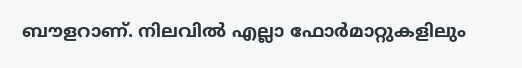ബൗളറാണ്. നിലവില്‍ എല്ലാ ഫോര്‍മാറ്റുകളിലും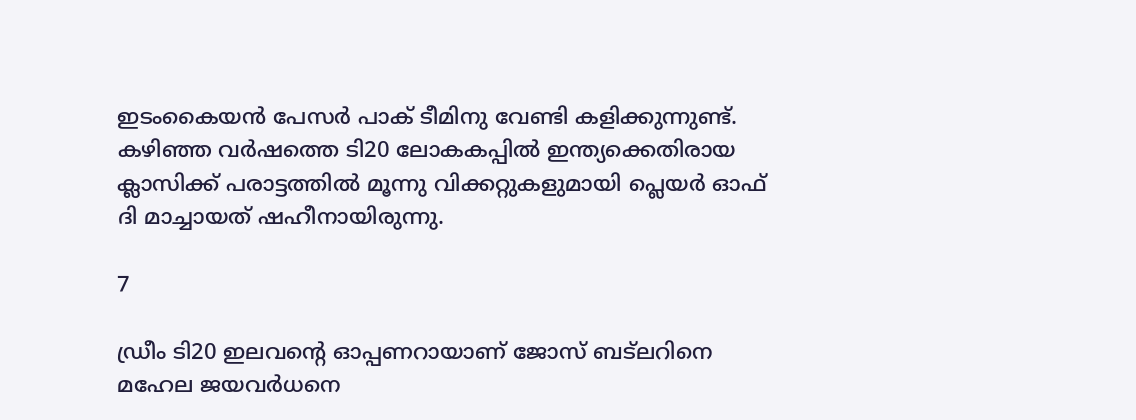ഇടംകൈയന്‍ പേസര്‍ പാക് ടീമിനു വേണ്ടി കളിക്കുന്നുണ്ട്. കഴിഞ്ഞ വര്‍ഷത്തെ ടി20 ലോകകപ്പില്‍ ഇന്ത്യക്കെതിരായ ക്ലാസിക്ക് പരാട്ടത്തില്‍ മൂന്നു വിക്കറ്റുകളുമായി പ്ലെയര്‍ ഓഫ് ദി മാച്ചായത് ഷഹീനായിരുന്നു.

7

ഡ്രീം ടി20 ഇലവന്റെ ഓപ്പണറായാണ് ജോസ് ബട്‌ലറിനെ മഹേല ജയവര്‍ധനെ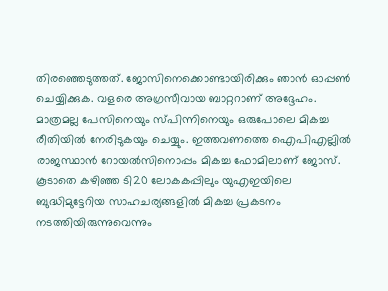തിരഞ്ഞെടുത്തത്. ജോസിനെക്കൊണ്ടായിരിക്കും ഞാന്‍ ഓപ്പണ്‍ ചെയ്യിക്കുക. വളരെ അഗ്രസീവായ ബാറ്ററാണ് അദ്ദേഹം. മാത്രമല്ല പേസിനെയും സ്പിന്നിനെയും ഒരുപോലെ മികച്ച രീതിയില്‍ നേരിടുകയും ചെയ്യും. ഇത്തവണത്തെ ഐപിഎല്ലില്‍ രാജസ്ഥാന്‍ റോയല്‍സിനൊപ്പം മികച്ച ഫോമിലാണ് ജോസ്. കൂടാതെ കഴിഞ്ഞ ടി20 ലോകകപ്പിലും യുഎഇയിലെ ബുദ്ധിമുട്ടേറിയ സാഹചര്യങ്ങളില്‍ മികച്ച പ്രകടനം നടത്തിയിരുന്നുവെന്നും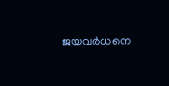ജയവര്‍ധനെ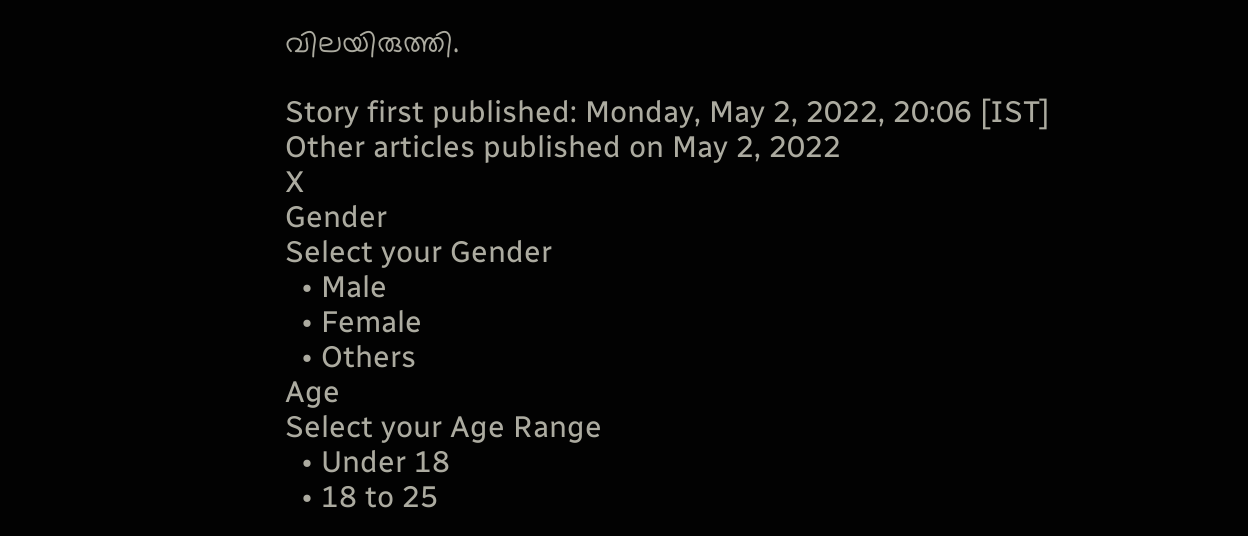വിലയിരുത്തി.

Story first published: Monday, May 2, 2022, 20:06 [IST]
Other articles published on May 2, 2022
X
Gender
Select your Gender
  • Male
  • Female
  • Others
Age
Select your Age Range
  • Under 18
  • 18 to 25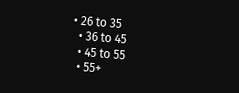• 26 to 35
  • 36 to 45
  • 45 to 55
  • 55+